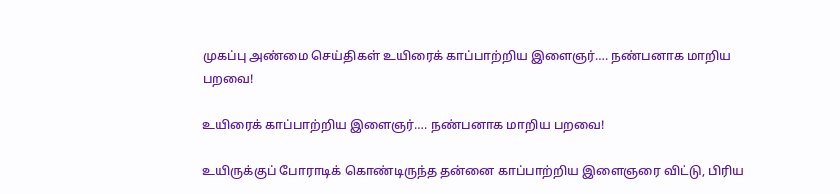முகப்பு அண்மை செய்திகள் உயிரைக் காப்பாற்றிய இளைஞர்…. நண்பனாக மாறிய பறவை!

உயிரைக் காப்பாற்றிய இளைஞர்…. நண்பனாக மாறிய பறவை!

உயிருக்குப் போராடிக் கொண்டிருந்த தன்னை காப்பாற்றிய இளைஞரை விட்டு, பிரிய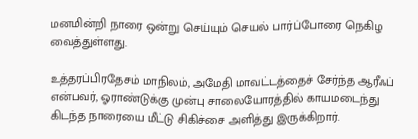மனமின்றி நாரை ஒன்று செய்யும் செயல் பார்ப்போரை நெகிழ வைத்துள்ளது.

உத்தரப்பிரதேசம் மாநிலம், அமேதி மாவட்டத்தைச் சேர்ந்த ஆரீஃப் என்பவர், ஓராண்டுக்கு முன்பு சாலையோரத்தில் காயமடைந்து கிடந்த நாரையை மீட்டு சிகிச்சை அளித்து இருக்கிறார்.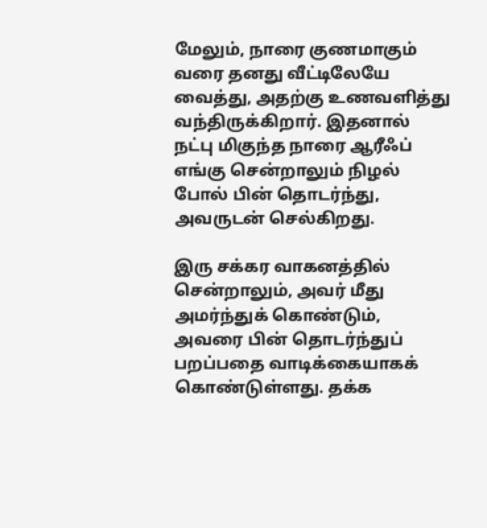மேலும், நாரை குணமாகும் வரை தனது வீட்டிலேயே வைத்து, அதற்கு உணவளித்து வந்திருக்கிறார். இதனால் நட்பு மிகுந்த நாரை ஆரீஃப் எங்கு சென்றாலும் நிழல் போல் பின் தொடர்ந்து, அவருடன் செல்கிறது.

இரு சக்கர வாகனத்தில் சென்றாலும், அவர் மீது அமர்ந்துக் கொண்டும், அவரை பின் தொடர்ந்துப் பறப்பதை வாடிக்கையாகக் கொண்டுள்ளது. தக்க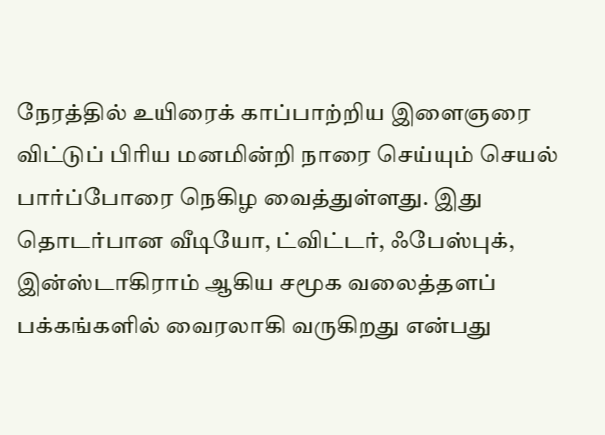நேரத்தில் உயிரைக் காப்பாற்றிய இளைஞரை விட்டுப் பிரிய மனமின்றி நாரை செய்யும் செயல் பார்ப்போரை நெகிழ வைத்துள்ளது. இது தொடர்பான வீடியோ, ட்விட்டர், ஃபேஸ்புக், இன்ஸ்டாகிராம் ஆகிய சமூக வலைத்தளப் பக்கங்களில் வைரலாகி வருகிறது என்பது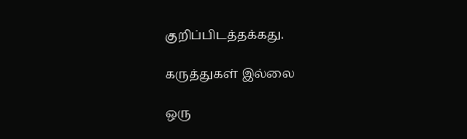குறிப்பிடத்தக்கது.

கருத்துகள் இல்லை

ஒரு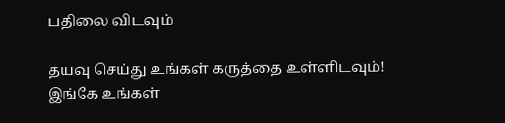பதிலை விடவும்

தயவு செய்து உங்கள் கருத்தை உள்ளிடவும்!
இங்கே உங்கள்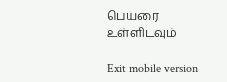பெயரை உள்ளிடவும்

Exit mobile version